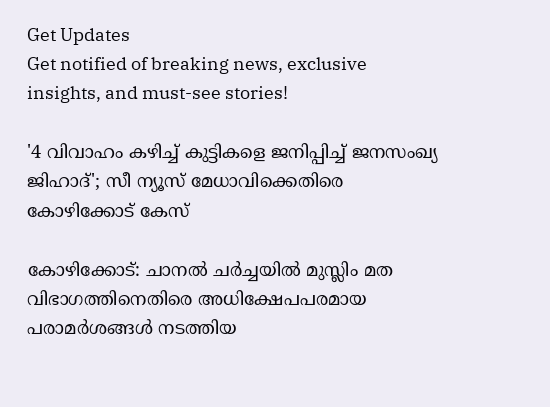Get Updates
Get notified of breaking news, exclusive insights, and must-see stories!

'4 വിവാഹം കഴിച്ച് കുട്ടികളെ ജനിപ്പിച്ച് ജനസംഖ്യ ജിഹാദ്'; സീ ന്യൂസ് മേധാവിക്കെതിരെ കോഴിക്കോട് കേസ്

കോഴിക്കോട്: ചാനല്‍ ചര്‍ച്ചയില്‍ മുസ്ലിം മത വിഭാഗത്തിനെതിരെ അധിക്ഷേപപരമായ പരാമര്‍ശങ്ങള്‍ നടത്തിയ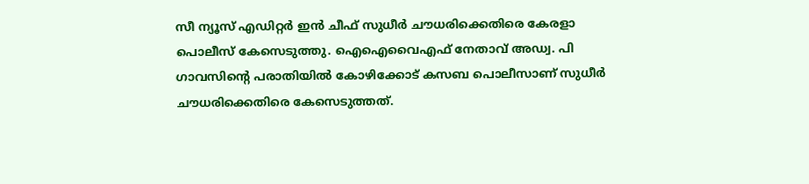സീ ന്യൂസ് എഡിറ്റര്‍ ഇന്‍ ചീഫ് സുധീര്‍ ചൗധരിക്കെതിരെ കേരളാ പൊലീസ് കേസെടുത്തു. ഐഐവൈഎഫ് നേതാവ് അഡ്വ. പി ഗാവസിന്‍റെ പരാതിയില്‍ കോഴിക്കോട് കസബ പൊലീസാണ് സുധീര്‍ ചൗധരിക്കെതിരെ കേസെടുത്തത്.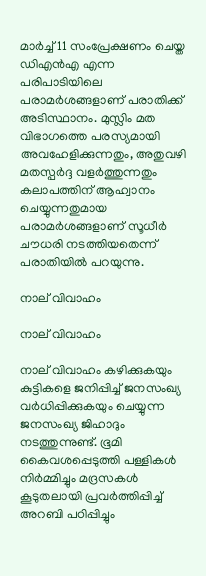മാര്‍ച്ച് 11 സംപ്രേക്ഷണം ചെയ്ത ഡിഎന്‍എ എന്ന പരിപാടിയിലെ പരാമര്‍ശങ്ങളാണ് പരാതിക്ക് അടിസ്ഥാനം. മുസ്ലിം മത വിഭാഗത്തെ പരസ്യമായി അവഹേളിക്കുന്നതും, അതുവഴി മതസ്പര്‍ദ്ദ വളര്‍ത്തുന്നതും കലാപത്തിന് ആഹ്വാനം ചെയ്യുന്നതുമായ പരാമര്‍ശങ്ങളാണ് സൂധീര്‍ ചൗധരി നടത്തിയതെന്ന് പരാതിയില്‍ പറയുന്നു.

നാല് വിവാഹം

നാല് വിവാഹം

നാല് വിവാഹം കഴിക്കുകയും കുട്ടികളെ ജനിപ്പിച്ച് ജനസംഖ്യ വര്‍ധിപ്പിക്കുകയും ചെയ്യുന്ന ജനസംഖ്യ ജിഹാദും നടത്തുന്നുണ്ട്. ഭൂമി കൈവശപ്പെടുത്തി പള്ളികള്‍ നിര്‍മ്മിച്ചും മദ്രസകള്‍ കൂടുതലായി പ്രവര്‍ത്തിപ്പിച്ച് അറബി പഠിപ്പിച്ചും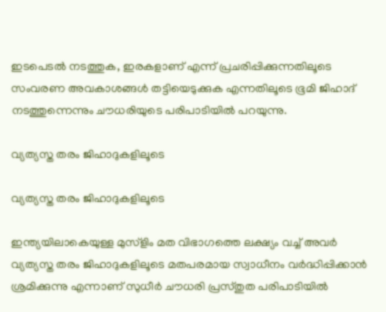ഇടപെടല്‍ നടത്തുക, ഇരകളാണ് എന്ന് പ്രചരിപ്പിക്കുന്നതിലൂടെ സംവരണ അവകാശങ്ങള്‍ തട്ടിയെടുക്കുക എന്നതിലൂടെ ഭൂമി ജിഹാദ് നടത്തുന്നെന്നും ചൗധരിയുടെ പരിപാടിയില്‍ പറയുന്നു.

വ്യത്യസ്ത തരം ജിഹാദുകളിലൂടെ

വ്യത്യസ്ത തരം ജിഹാദുകളിലൂടെ

ഇന്ത്യയിലാകെയുള്ള മുസ്ളിം മത വിഭാഗത്തെ ലക്ഷ്യം വച്ച് അവർ വ്യത്യസ്ത തരം ജിഹാദുകളിലൂടെ മതപരമായ സ്വാധീനം വർദ്ധിപ്പിക്കാൻ ശ്രമിക്കുന്നു എന്നാണ് സുധീർ ചൗധരി പ്രസ്തുത പരിപാടിയില്‍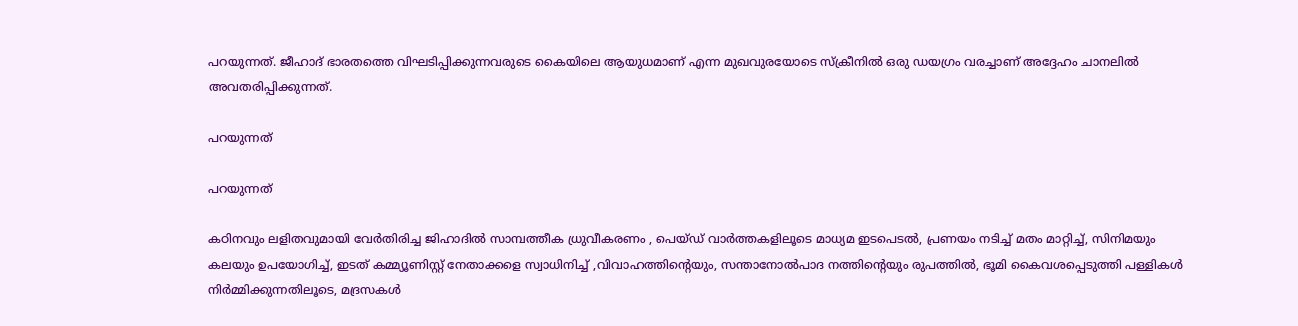പറയുന്നത്. ജീഹാദ് ഭാരതത്തെ വിഘടിപ്പിക്കുന്നവരുടെ കൈയിലെ ആയുധമാണ് എന്ന മുഖവുരയോടെ സ്ക്രീനിൽ ഒരു ഡയഗ്രം വരച്ചാണ് അദ്ദേഹം ചാനലില്‍ അവതരിപ്പിക്കുന്നത്.

പറയുന്നത്

പറയുന്നത്

കഠിനവും ലളിതവുമായി വേർതിരിച്ച ജിഹാദിൽ സാമ്പത്തീക ധ്രുവീകരണം , പെയ്ഡ് വാർത്തകളിലൂടെ മാധ്യമ ഇടപെടൽ, പ്രണയം നടിച്ച് മതം മാറ്റിച്ച്, സിനിമയും കലയും ഉപയോഗിച്ച്, ഇടത് കമ്മ്യൂണിസ്റ്റ് നേതാക്കളെ സ്വാധിനിച്ച് ,വിവാഹത്തിൻ്റെയും, സന്താനോൽപാദ നത്തിൻ്റെയും രുപത്തിൽ, ഭൂമി കൈവശപ്പെടുത്തി പള്ളികൾ നിർമ്മിക്കുന്നതിലൂടെ, മദ്രസകൾ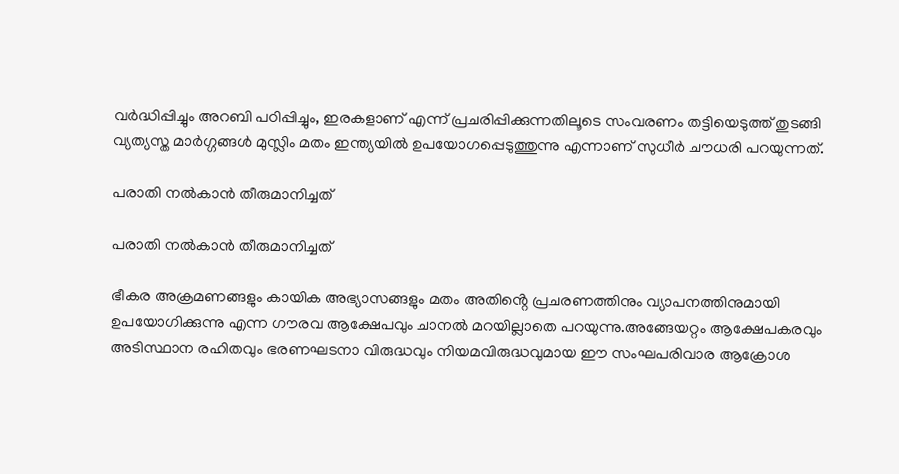വർദ്ധിപ്പിച്ചും അറബി പഠിപ്പിച്ചും, ഇരകളാണ് എന്ന് പ്രചരിപ്പിക്കുന്നതിലൂടെ സംവരണം തട്ടിയെടുത്ത് തുടങ്ങി വ്യത്യസ്ത മാർഗ്ഗങ്ങൾ മുസ്ലിം മതം ഇന്ത്യയിൽ ഉപയോഗപ്പെടുത്തുന്നു എന്നാണ് സുധീർ ചൗധരി പറയുന്നത്.

പരാതി നൽകാൻ തീരുമാനിച്ചത്

പരാതി നൽകാൻ തീരുമാനിച്ചത്

ഭീകര അക്രമണങ്ങളും കായിക അഭ്യാസങ്ങളും മതം അതിൻ്റെ പ്രചരണത്തിനും വ്യാപനത്തിനുമായി ഉപയോഗിക്കുന്നു എന്ന ഗൗരവ ആക്ഷേപവും ചാനൽ മറയില്ലാതെ പറയുന്നു.അങ്ങേയറ്റം ആക്ഷേപകരവും അടിസ്ഥാന രഹിതവും ഭരണഘടനാ വിരുദ്ധവും നിയമവിരുദ്ധവുമായ ഈ സംഘപരിവാര ആക്രോശ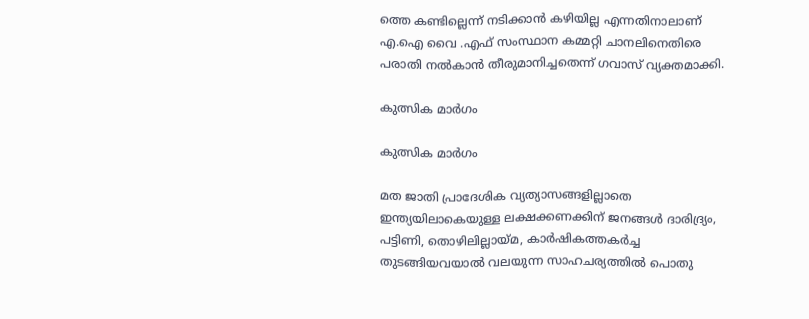ത്തെ കണ്ടില്ലെന്ന് നടിക്കാൻ കഴിയില്ല എന്നതിനാലാണ് എ.ഐ വൈ .എഫ് സംസ്ഥാന കമ്മറ്റി ചാനലിനെതിരെ പരാതി നൽകാൻ തീരുമാനിച്ചതെന്ന് ഗവാസ് വ്യക്തമാക്കി.

കുത്സിക മാർഗം

കുത്സിക മാർഗം

മത ജാതി പ്രാദേശിക വ്യത്യാസങ്ങളില്ലാതെ ഇന്ത്യയിലാകെയുള്ള ലക്ഷക്കണക്കിന് ജനങ്ങൾ ദാരിദ്ര്യം, പട്ടിണി, തൊഴിലില്ലായ്മ, കാർഷികത്തകർച്ച തുടങ്ങിയവയാൽ വലയുന്ന സാഹചര്യത്തിൽ പൊതു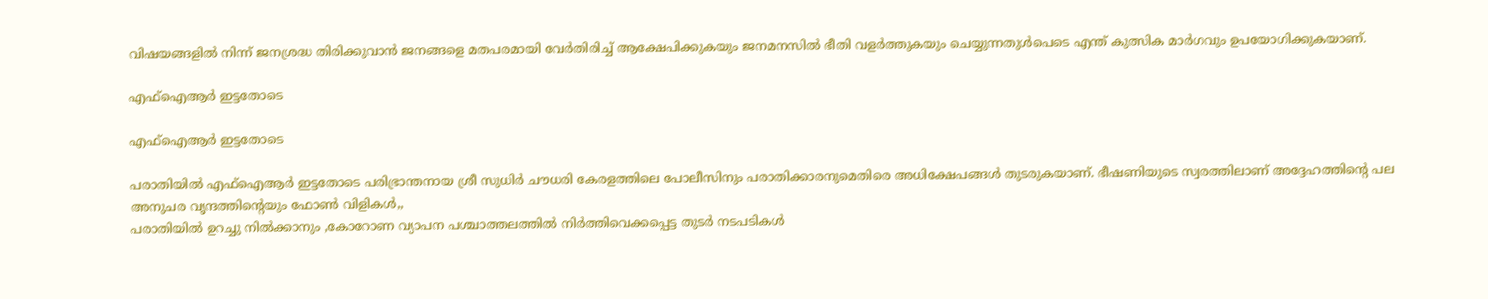വിഷയങ്ങളിൽ നിന്ന് ജനശ്രദ്ധ തിരിക്കുവാൻ ജനങ്ങളെ മതപരമായി വേർതിരിച്ച് ആക്ഷേപിക്കുകയും ജനമനസിൽ ഭീതി വളർത്തുകയും ചെയ്യുന്നതുൾപെടെ എന്ത് കുത്സിക മാർഗവും ഉപയോഗിക്കുകയാണ്.

എഫ്ഐആര്‍ ഇട്ടതോടെ

എഫ്ഐആര്‍ ഇട്ടതോടെ

പരാതിയിൽ എഫ്ഐആര്‍ ഇട്ടതോടെ പരിഭ്രാന്തനായ ശ്രീ സുധിർ ചൗധരി കേരളത്തിലെ പോലീസിനും പരാതിക്കാരനുമെതിരെ അധിക്ഷേപങ്ങൾ തുടരുകയാണ്. ഭീഷണിയുടെ സ്വരത്തിലാണ് അദ്ദേഹത്തിൻ്റെ പല അനുചര വൃന്ദത്തിൻ്റെയും ഫോൺ വിളികൾ,,
പരാതിയിൽ ഉറച്ചു നിൽക്കാനും ,കോറോണ വ്യാപന പശ്ചാത്തലത്തിൽ നിർത്തിവെക്കപ്പെട്ട തുടർ നടപടികൾ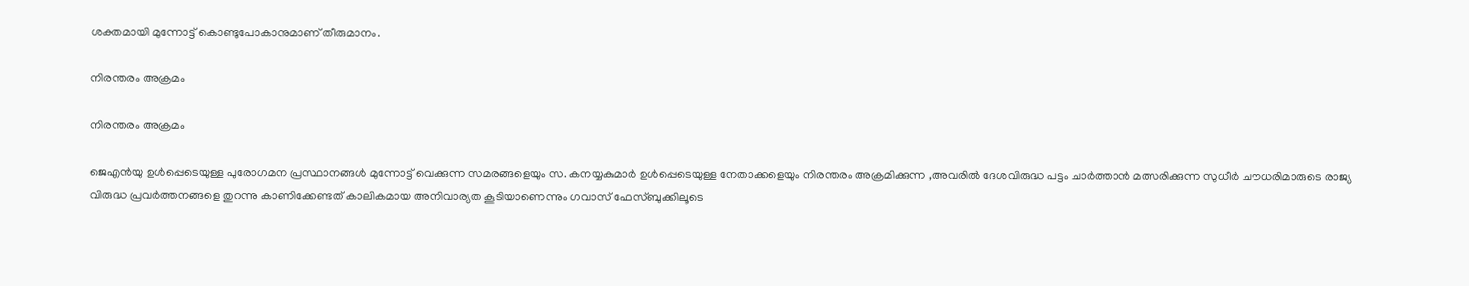ശക്തമായി മുന്നോട്ട് കൊണ്ടുപോകാനുമാണ് തീരുമാനം.

നിരന്തരം അക്രമം

നിരന്തരം അക്രമം

ജെഎന്‍യു ഉൾപ്പെടെയുള്ള പുരോഗമന പ്രസ്ഥാനങ്ങൾ മുന്നോട്ട് വെക്കുന്ന സമരങ്ങളെയും സ. കനയ്യകുമാർ ഉൾപ്പെടെയുള്ള നേതാക്കളെയും നിരന്തരം അക്രമിക്കുന്ന ,അവരിൽ ദേശവിരുദ്ധ പട്ടം ചാർത്താൻ മത്സരിക്കുന്ന സുധീർ ചൗധരിമാരുടെ രാജ്യ വിരുദ്ധ പ്രവർത്തനങ്ങളെ തുറന്നു കാണിക്കേണ്ടത് കാലികമായ അനിവാര്യത കൂടിയാണെന്നും ഗവാസ് ഫേസ്ബുക്കിലൂടെ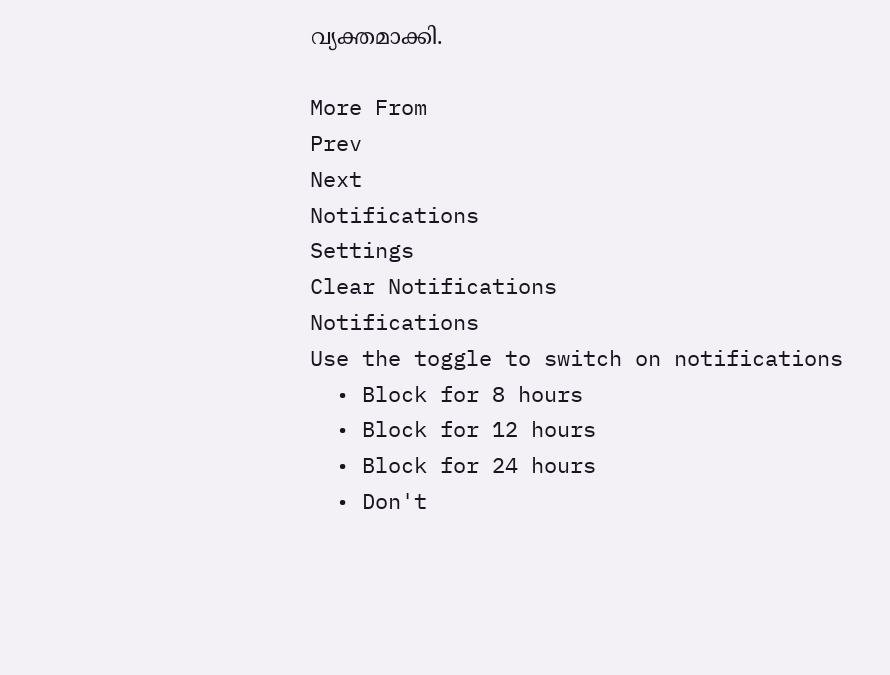വ്യക്തമാക്കി.

More From
Prev
Next
Notifications
Settings
Clear Notifications
Notifications
Use the toggle to switch on notifications
  • Block for 8 hours
  • Block for 12 hours
  • Block for 24 hours
  • Don't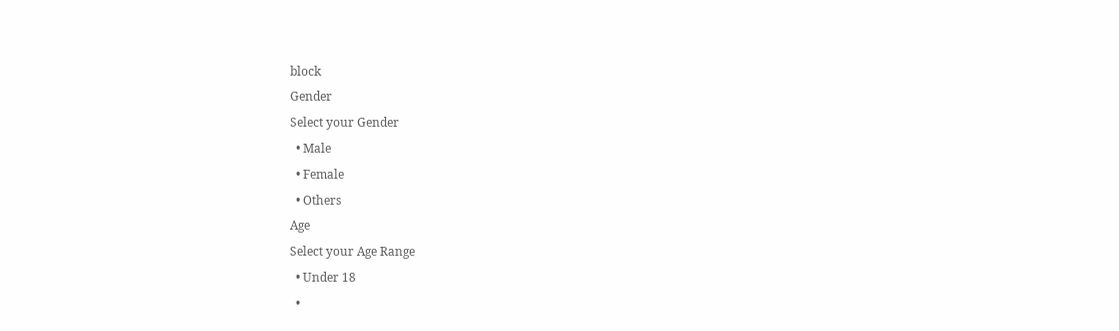block
Gender
Select your Gender
  • Male
  • Female
  • Others
Age
Select your Age Range
  • Under 18
  •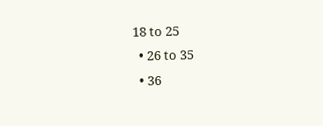18 to 25
  • 26 to 35
  • 36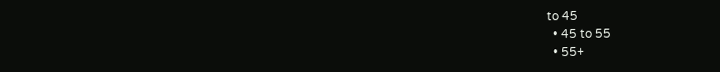to 45
  • 45 to 55
  • 55+